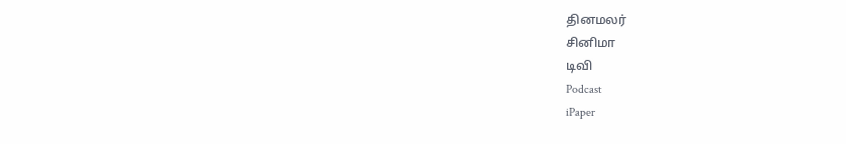தினமலர்
சினிமா
டிவி
Podcast
iPaper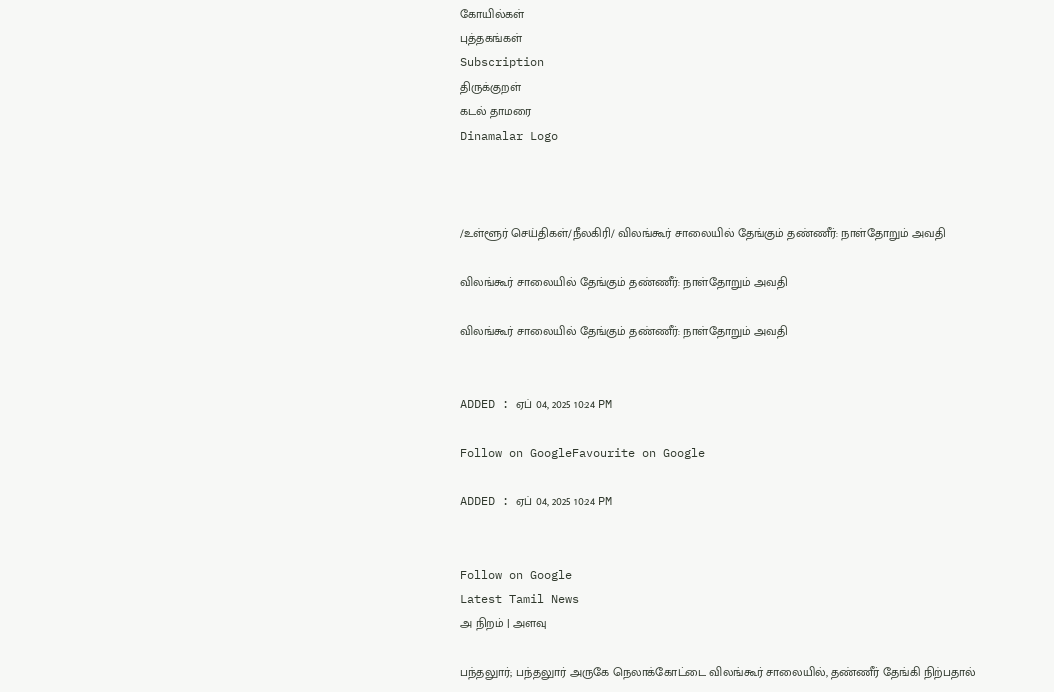கோயில்கள்
புத்தகங்கள்
Subscription
திருக்குறள்
கடல் தாமரை
Dinamalar Logo



/உள்ளூர் செய்திகள்/நீலகிரி/ விலங்கூர் சாலையில் தேங்கும் தண்ணீர்: நாள்தோறும் அவதி

விலங்கூர் சாலையில் தேங்கும் தண்ணீர்: நாள்தோறும் அவதி

விலங்கூர் சாலையில் தேங்கும் தண்ணீர்: நாள்தோறும் அவதி


ADDED : ஏப் 04, 2025 10:24 PM

Follow on GoogleFavourite on Google

ADDED : ஏப் 04, 2025 10:24 PM


Follow on Google
Latest Tamil News
அ நிறம் | அளவு

பந்தலுார்; பந்தலுார் அருகே நெலாக்கோட்டை விலங்கூர் சாலையில், தண்ணீர் தேங்கி நிற்பதால்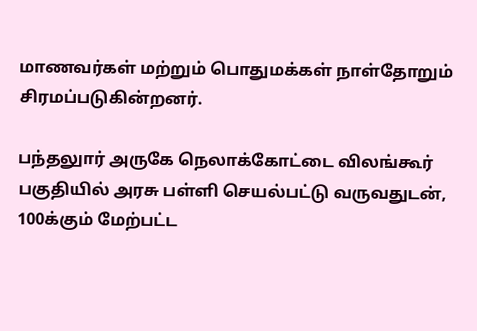மாணவர்கள் மற்றும் பொதுமக்கள் நாள்தோறும் சிரமப்படுகின்றனர்.

பந்தலுார் அருகே நெலாக்கோட்டை விலங்கூர் பகுதியில் அரசு பள்ளி செயல்பட்டு வருவதுடன், 100க்கும் மேற்பட்ட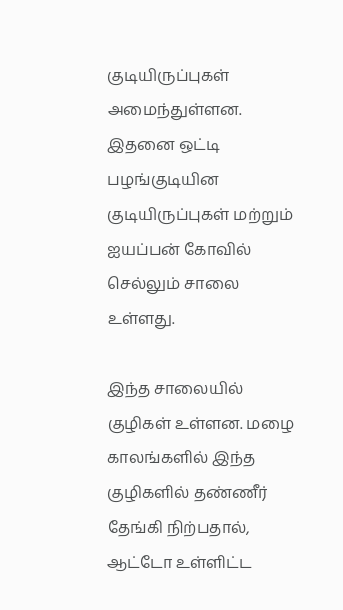குடியிருப்புகள் அமைந்துள்ளன. இதனை ஒட்டி பழங்குடியின குடியிருப்புகள் மற்றும் ஐயப்பன் கோவில் செல்லும் சாலை உள்ளது.

இந்த சாலையில் குழிகள் உள்ளன. மழை காலங்களில் இந்த குழிகளில் தண்ணீர் தேங்கி நிற்பதால், ஆட்டோ உள்ளிட்ட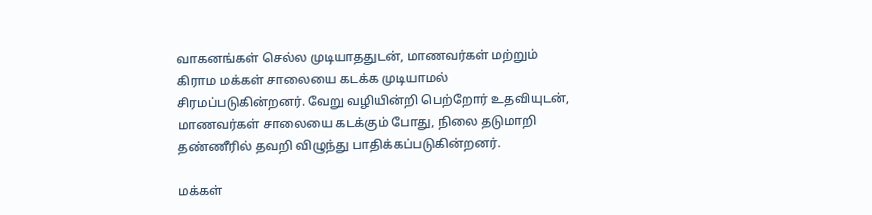வாகனங்கள் செல்ல முடியாததுடன், மாணவர்கள் மற்றும் கிராம மக்கள் சாலையை கடக்க முடியாமல் சிரமப்படுகின்றனர். வேறு வழியின்றி பெற்றோர் உதவியுடன், மாணவர்கள் சாலையை கடக்கும் போது, நிலை தடுமாறி தண்ணீரில் தவறி விழுந்து பாதிக்கப்படுகின்றனர்.

மக்கள்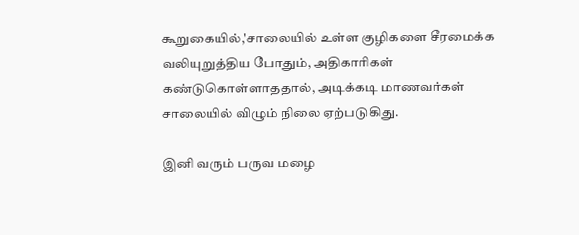கூறுகையில்,'சாலையில் உள்ள குழிகளை சீரமைக்க வலியுறுத்திய போதும், அதிகாரிகள் கண்டுகொள்ளாததால், அடிக்கடி மாணவர்கள் சாலையில் விழும் நிலை ஏற்படுகிது.

இனி வரும் பருவ மழை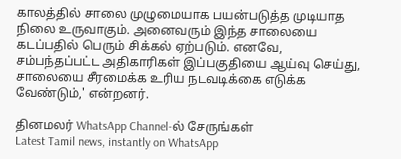காலத்தில் சாலை முழுமையாக பயன்படுத்த முடியாத நிலை உருவாகும். அனைவரும் இந்த சாலையை கடப்பதில் பெரும் சிக்கல் ஏற்படும். எனவே, சம்பந்தப்பட்ட அதிகாரிகள் இப்பகுதியை ஆய்வு செய்து, சாலையை சீரமைக்க உரிய நடவடிக்கை எடுக்க வேண்டும்,' என்றனர்.

தினமலர் WhatsApp Channel-ல் சேருங்கள்
Latest Tamil news, instantly on WhatsApp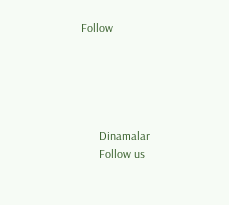Follow





      Dinamalar
      Follow us